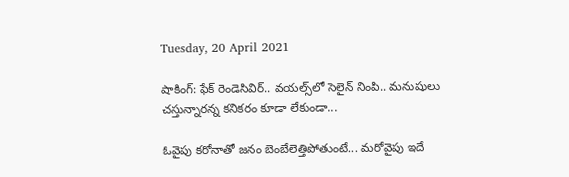Tuesday, 20 April 2021

షాకింగ్: ఫేక్ రెండెసివిర్.. వయల్స్‌లో సెలైన్ నింపి.. మనుషులు చస్తున్నారన్న కనికరం కూడా లేకుండా...

ఓవైపు కరోనాతో జనం బెంబేలెత్తిపోతుంటే... మరోవైపు ఇదే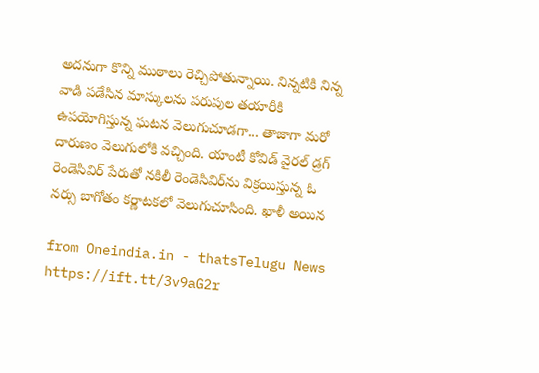అదనుగా కొన్ని ముఠాలు రెచ్చిపోతున్నాయి. నిన్నటికి నిన్న వాడి పడేసిన మాస్కులను పరుపుల తయారీకి ఉపయోగిస్తున్న ఘటన వెలుగుచూడగా... తాజాగా మరో దారుణం వెలుగులోకి వచ్చింది. యాంటీ కోవిడ్ వైరల్ డ్రగ్ రెండెసివిర్ పేరుతో నకిలీ రెండెసివిర్‌ను విక్రయిస్తున్న ఓ నర్సు బాగోతం కర్ణాటకలో వెలుగుచూసింది. ఖాళీ అయిన

from Oneindia.in - thatsTelugu News https://ift.tt/3v9aG2r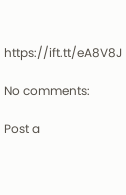https://ift.tt/eA8V8J

No comments:

Post a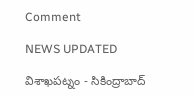Comment

NEWS UPDATED

విశాఖపట్నం - సికింద్రాబాద్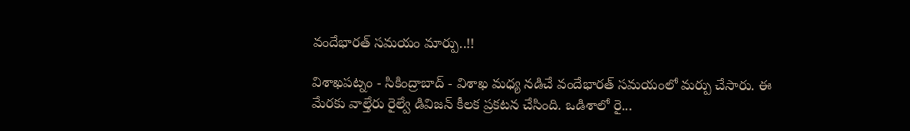వందేభారత్ సమయం మార్పు..!!

విశాఖపట్నం - సికింద్రాబాద్ - విశాఖ మధ్య నడిచే వందేభారత్ సమయంలో మర్పు చేసారు. ఈ మేరకు వాల్తేరు రైల్వే డివిజన్ కీలక ప్రకటన చేసింది. ఒడిశాలో రై...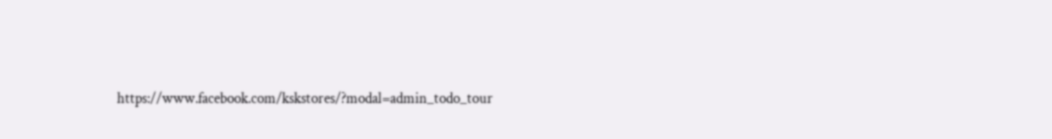https://www.facebook.com/kskstores/?modal=admin_todo_tour